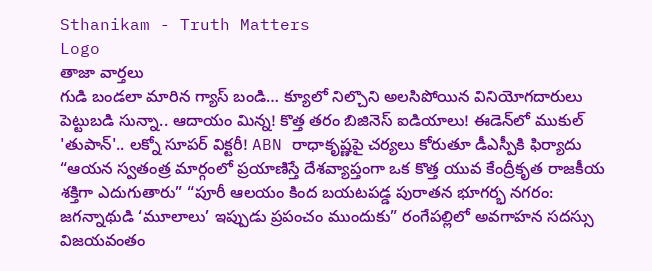Sthanikam - Truth Matters
Logo
తాజా వార్తలు
గుడి బండలా మారిన గ్యాస్ బండి… క్యూలో నిల్చొని అలసిపోయిన వినియోగదారులు పెట్టుబడి సున్నా.. ఆదాయం మిన్న! కొత్త తరం బిజినెస్ ఐడియాలు! ఈడెన్‌లో ముకుల్ 'తుపాన్'.. లక్నో సూపర్ విక్టరీ! ABN రాధాకృష్ణపై చర్యలు కోరుతూ డీఎస్పీకి ఫిర్యాదు “ఆయన స్వతంత్ర మార్గంలో ప్రయాణిస్తే దేశవ్యాప్తంగా ఒక కొత్త యువ కేంద్రీకృత రాజకీయ శక్తిగా ఎదుగుతారు” “పూరీ ఆలయం కింద బయటపడ్డ పురాతన భూగర్భ నగరం: జగన్నాథుడి ‘మూలాలు’ ఇప్పుడు ప్రపంచం ముందుకు” రంగేపల్లిలో అవగాహన సదస్సు విజయవంతం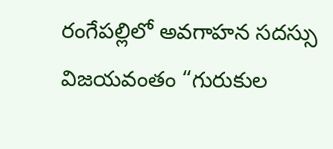రంగేపల్లిలో అవగాహన సదస్సు విజయవంతం “గురుకుల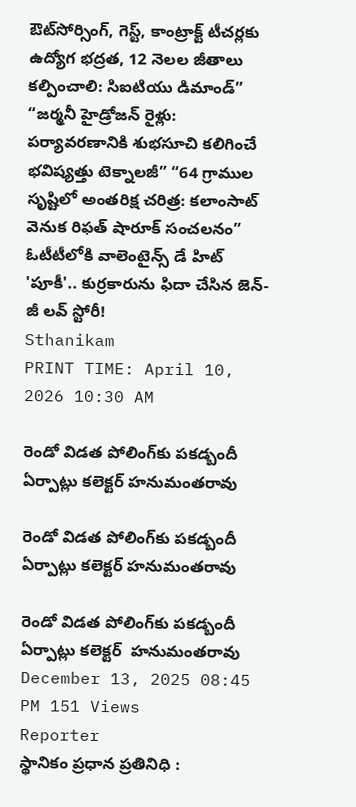ఔట్‌సోర్సింగ్, గెస్ట్, కాంట్రాక్ట్ టీచర్లకు ఉద్యోగ భద్రత, 12 నెలల జీతాలు కల్పించాలి: సిఐటియు డిమాండ్” “జర్మనీ హైడ్రోజన్ రైళ్లు: పర్యావరణానికి శుభసూచి కలిగించే భవిష్యత్తు టెక్నాలజీ” “64 గ్రాముల సృష్టిలో అంతరిక్ష చరిత్ర: కలాంసాట్ వెనుక రిఫత్ షారూక్ సంచలనం” ఓటీటీలోకి వాలెంటైన్స్ డే హిట్ 'పూకీ'.. కుర్రకారును ఫిదా చేసిన జెన్-జీ లవ్ స్టోరీ!
Sthanikam
PRINT TIME: April 10, 2026 10:30 AM

రెండో విడత పోలింగ్‌కు పకడ్బందీ ఏర్పాట్లు కలెక్టర్ హనుమంతరావు

రెండో విడత పోలింగ్‌కు పకడ్బందీ ఏర్పాట్లు కలెక్టర్ హనుమంతరావు

రెండో విడత పోలింగ్‌కు పకడ్బందీ ఏర్పాట్లు కలెక్టర్  హనుమంతరావు
December 13, 2025 08:45 PM 151 Views
Reporter
స్థానికం ప్రధాన ప్రతినిధి :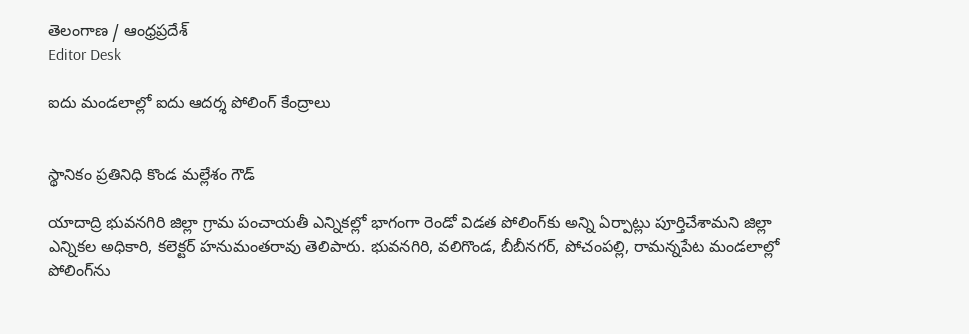తెలంగాణ / ఆంధ్రప్రదేశ్
Editor Desk

ఐదు మండలాల్లో ఐదు ఆదర్శ పోలింగ్ కేంద్రాలు


స్థానికం ప్రతినిధి కొండ మల్లేశం గౌడ్

యాదాద్రి భువనగిరి జిల్లా గ్రామ పంచాయతీ ఎన్నికల్లో భాగంగా రెండో విడత పోలింగ్‌కు అన్ని ఏర్పాట్లు పూర్తిచేశామని జిల్లా ఎన్నికల అధికారి, కలెక్టర్ హనుమంతరావు తెలిపారు. భువనగిరి, వలిగొండ, బీబీనగర్‌, పోచంపల్లి, రామన్నపేట మండలాల్లో పోలింగ్‌ను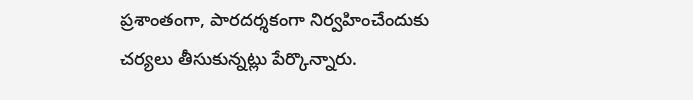ప్రశాంతంగా, పారదర్శకంగా నిర్వహించేందుకు చర్యలు తీసుకున్నట్లు పేర్కొన్నారు.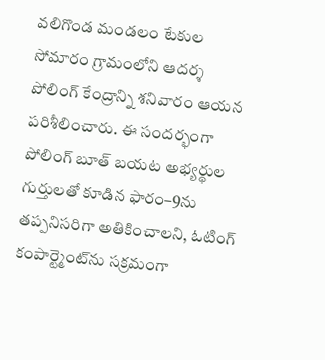వలిగొండ మండలం టేకుల సోమారం గ్రామంలోని ఆదర్శ పోలింగ్ కేంద్రాన్ని శనివారం ఆయన పరిశీలించారు. ఈ సందర్భంగా పోలింగ్ బూత్‌ బయట అభ్యర్థుల గుర్తులతో కూడిన ఫారం–9ను తప్పనిసరిగా అతికించాలని, ఓటింగ్ కంపార్ట్మెంట్‌ను సక్రమంగా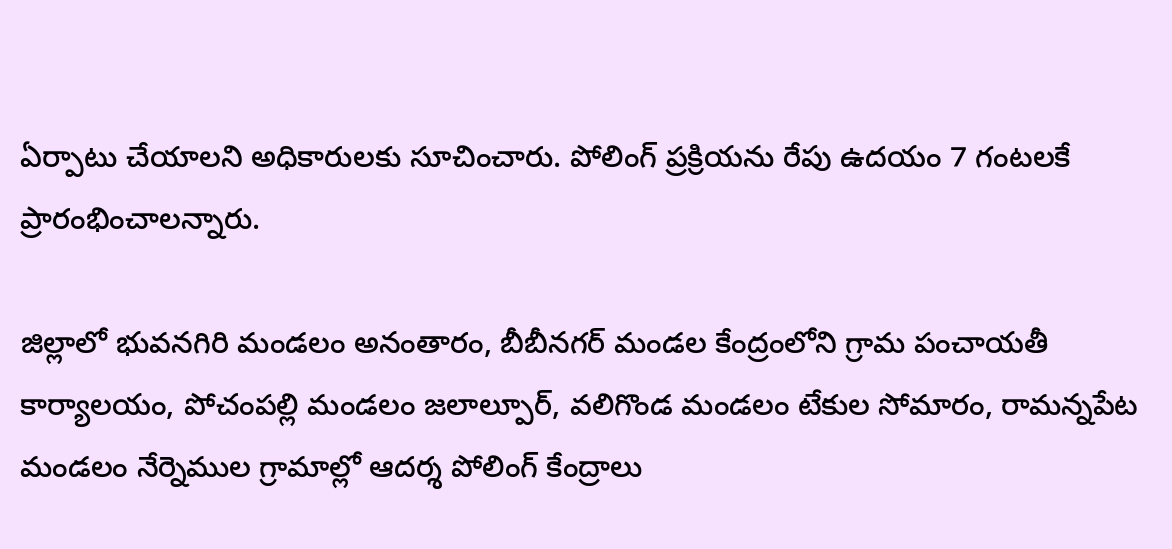ఏర్పాటు చేయాలని అధికారులకు సూచించారు. పోలింగ్ ప్రక్రియను రేపు ఉదయం 7 గంటలకే ప్రారంభించాలన్నారు.

జిల్లాలో భువనగిరి మండలం అనంతారం, బీబీనగర్‌ మండల కేంద్రంలోని గ్రామ పంచాయతీ కార్యాలయం, పోచంపల్లి మండలం జలాల్పూర్‌, వలిగొండ మండలం టేకుల సోమారం, రామన్నపేట మండలం నేర్నెముల గ్రామాల్లో ఆదర్శ పోలింగ్ కేంద్రాలు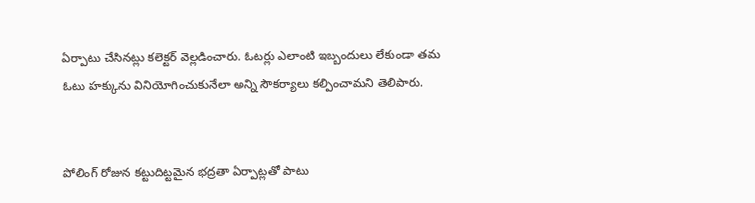ఏర్పాటు చేసినట్లు కలెక్టర్ వెల్లడించారు. ఓటర్లు ఎలాంటి ఇబ్బందులు లేకుండా తమ ఓటు హక్కును వినియోగించుకునేలా అన్ని సౌకర్యాలు కల్పించామని తెలిపారు.


పోలింగ్ రోజున కట్టుదిట్టమైన భద్రతా ఏర్పాట్లతో పాటు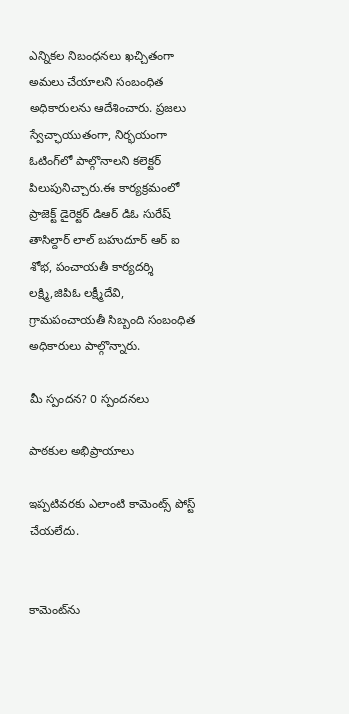ఎన్నికల నిబంధనలు ఖచ్చితంగా అమలు చేయాలని సంబంధిత అధికారులను ఆదేశించారు. ప్రజలు స్వేచ్ఛాయుతంగా, నిర్భయంగా ఓటింగ్‌లో పాల్గొనాలని కలెక్టర్ పిలుపునిచ్చారు.ఈ కార్యక్రమంలో ప్రాజెక్ట్ డైరెక్టర్ డిఆర్ డిఓ సురేష్ తాసిల్దార్ లాల్ బహుదూర్‌ ఆర్ ఐ శోభ, పంచాయతీ కార్యదర్శి లక్ష్మి,జిపిఓ లక్ష్మీదేవి, గ్రామపంచాయతీ సిబ్బంది సంబంధిత అధికారులు పాల్గొన్నారు.

మీ స్పందన? 0 స్పందనలు

పాఠకుల అభిప్రాయాలు

ఇప్పటివరకు ఎలాంటి కామెంట్స్ పోస్ట్ చేయలేదు.


కామెంట్‌ను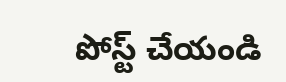పోస్ట్ చేయండి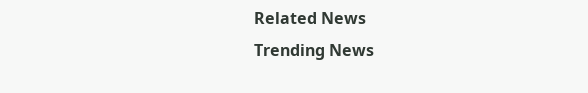Related News
Trending News